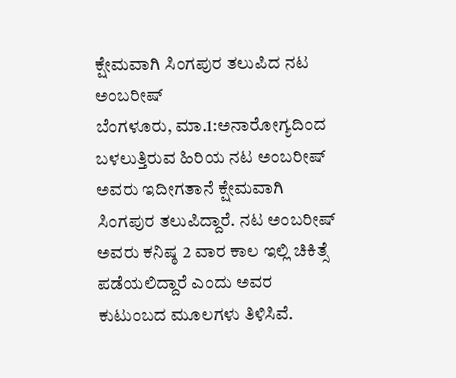ಕ್ಷೇಮವಾಗಿ ಸಿಂಗಪುರ ತಲುಪಿದ ನಟ ಅಂಬರೀಷ್
ಬೆಂಗಳೂರು, ಮಾ.1:ಅನಾರೋಗ್ಯದಿಂದ ಬಳಲುತ್ತಿರುವ ಹಿರಿಯ ನಟ ಅಂಬರೀಷ್ ಅವರು ಇದೀಗತಾನೆ ಕ್ಷೇಮವಾಗಿ ಸಿಂಗಪುರ ತಲುಪಿದ್ದಾರೆ. ನಟ ಅಂಬರೀಷ್ ಅವರು ಕನಿಷ್ಠ 2 ವಾರ ಕಾಲ ಇಲ್ಲಿ ಚಿಕಿತ್ಸೆ ಪಡೆಯಲಿದ್ದಾರೆ ಎಂದು ಅವರ ಕುಟುಂಬದ ಮೂಲಗಳು ತಿಳಿಸಿವೆ.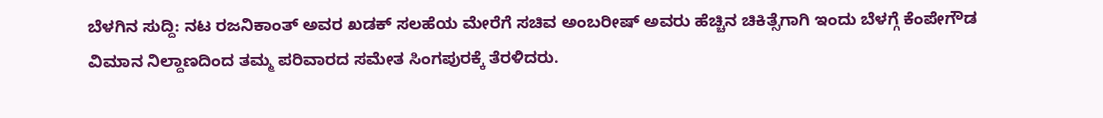ಬೆಳಗಿನ ಸುದ್ದಿ: ನಟ ರಜನಿಕಾಂತ್ ಅವರ ಖಡಕ್ ಸಲಹೆಯ ಮೇರೆಗೆ ಸಚಿವ ಅಂಬರೀಷ್ ಅವರು ಹೆಚ್ಚಿನ ಚಿಕಿತ್ಸೆಗಾಗಿ ಇಂದು ಬೆಳಗ್ಗೆ ಕೆಂಪೇಗೌಡ ವಿಮಾನ ನಿಲ್ದಾಣದಿಂದ ತಮ್ಮ ಪರಿವಾರದ ಸಮೇತ ಸಿಂಗಪುರಕ್ಕೆ ತೆರಳಿದರು.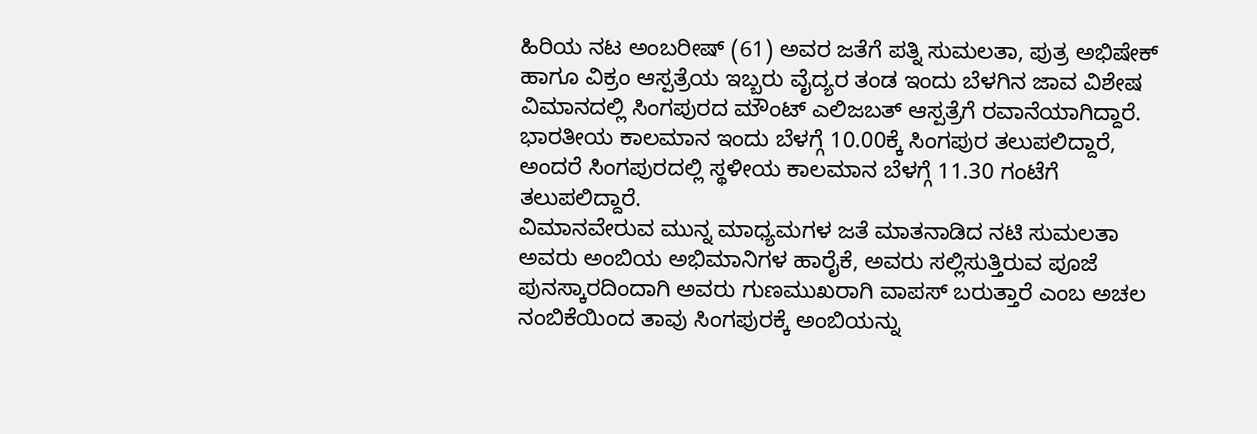ಹಿರಿಯ ನಟ ಅಂಬರೀಷ್ (61) ಅವರ ಜತೆಗೆ ಪತ್ನಿ ಸುಮಲತಾ, ಪುತ್ರ ಅಭಿಷೇಕ್ ಹಾಗೂ ವಿಕ್ರಂ ಆಸ್ಪತ್ರೆಯ ಇಬ್ಬರು ವೈದ್ಯರ ತಂಡ ಇಂದು ಬೆಳಗಿನ ಜಾವ ವಿಶೇಷ ವಿಮಾನದಲ್ಲಿ ಸಿಂಗಪುರದ ಮೌಂಟ್ ಎಲಿಜಬತ್ ಆಸ್ಪತ್ರೆಗೆ ರವಾನೆಯಾಗಿದ್ದಾರೆ. ಭಾರತೀಯ ಕಾಲಮಾನ ಇಂದು ಬೆಳಗ್ಗೆ 10.00ಕ್ಕೆ ಸಿಂಗಪುರ ತಲುಪಲಿದ್ದಾರೆ, ಅಂದರೆ ಸಿಂಗಪುರದಲ್ಲಿ ಸ್ಥಳೀಯ ಕಾಲಮಾನ ಬೆಳಗ್ಗೆ 11.30 ಗಂಟೆಗೆ ತಲುಪಲಿದ್ದಾರೆ.
ವಿಮಾನವೇರುವ ಮುನ್ನ ಮಾಧ್ಯಮಗಳ ಜತೆ ಮಾತನಾಡಿದ ನಟಿ ಸುಮಲತಾ ಅವರು ಅಂಬಿಯ ಅಭಿಮಾನಿಗಳ ಹಾರೈಕೆ, ಅವರು ಸಲ್ಲಿಸುತ್ತಿರುವ ಪೂಜೆ ಪುನಸ್ಕಾರದಿಂದಾಗಿ ಅವರು ಗುಣಮುಖರಾಗಿ ವಾಪಸ್ ಬರುತ್ತಾರೆ ಎಂಬ ಅಚಲ ನಂಬಿಕೆಯಿಂದ ತಾವು ಸಿಂಗಪುರಕ್ಕೆ ಅಂಬಿಯನ್ನು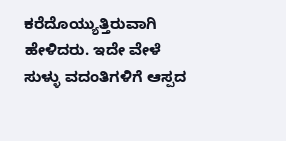ಕರೆದೊಯ್ಯುತ್ತಿರುವಾಗಿ ಹೇಳಿದರು. ಇದೇ ವೇಳೆ ಸುಳ್ಳು ವದಂತಿಗಳಿಗೆ ಆಸ್ಪದ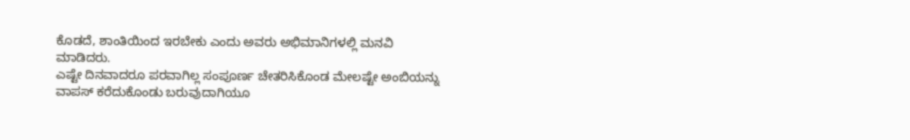ಕೊಡದೆ, ಶಾಂತಿಯಿಂದ ಇರಬೇಕು ಎಂದು ಅವರು ಅಭಿಮಾನಿಗಳಲ್ಲಿ ಮನವಿ ಮಾಡಿದರು.
ಎಷ್ಟೇ ದಿನವಾದರೂ ಪರವಾಗಿಲ್ಲ ಸಂಪೂರ್ಣ ಚೇತರಿಸಿಕೊಂಡ ಮೇಲಷ್ಟೇ ಅಂಬಿಯನ್ನು ವಾಪಸ್ ಕರೆದುಕೊಂಡು ಬರುವುದಾಗಿಯೂ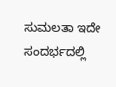ಸುಮಲತಾ ಇದೇ ಸಂದರ್ಭದಲ್ಲಿ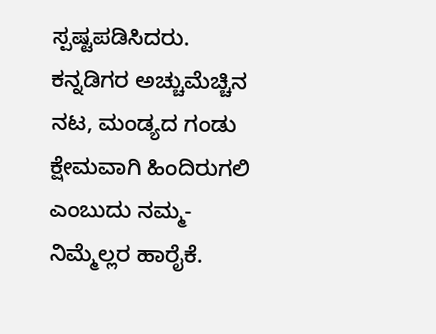ಸ್ಪಷ್ಟಪಡಿಸಿದರು. ಕನ್ನಡಿಗರ ಅಚ್ಚುಮೆಚ್ಚಿನ ನಟ, ಮಂಡ್ಯದ ಗಂಡು ಕ್ಷೇಮವಾಗಿ ಹಿಂದಿರುಗಲಿ ಎಂಬುದು ನಮ್ಮ-ನಿಮ್ಮೆಲ್ಲರ ಹಾರೈಕೆ.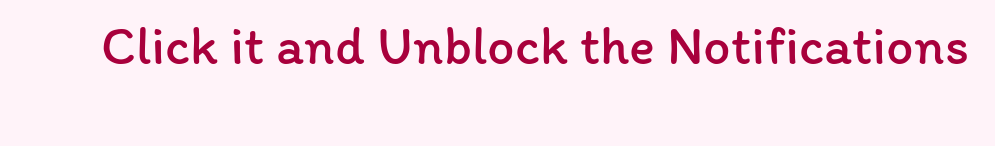Click it and Unblock the Notifications